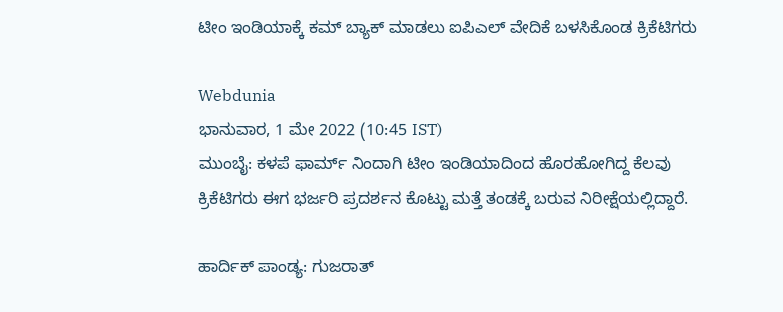ಟೀಂ ಇಂಡಿಯಾಕ್ಕೆ ಕಮ್ ಬ್ಯಾಕ್ ಮಾಡಲು ಐಪಿಎಲ್ ವೇದಿಕೆ ಬಳಸಿಕೊಂಡ ಕ್ರಿಕೆಟಿಗರು

Webdunia
ಭಾನುವಾರ, 1 ಮೇ 2022 (10:45 IST)
ಮುಂಬೈ: ಕಳಪೆ ಫಾರ್ಮ್ ನಿಂದಾಗಿ ಟೀಂ ಇಂಡಿಯಾದಿಂದ ಹೊರಹೋಗಿದ್ದ ಕೆಲವು ಕ್ರಿಕೆಟಿಗರು ಈಗ ಭರ್ಜರಿ ಪ್ರದರ್ಶನ ಕೊಟ್ಟು ಮತ್ತೆ ತಂಡಕ್ಕೆ ಬರುವ ನಿರೀಕ್ಷೆಯಲ್ಲಿದ್ದಾರೆ.

ಹಾರ್ದಿಕ್ ಪಾಂಡ್ಯ: ಗುಜರಾತ್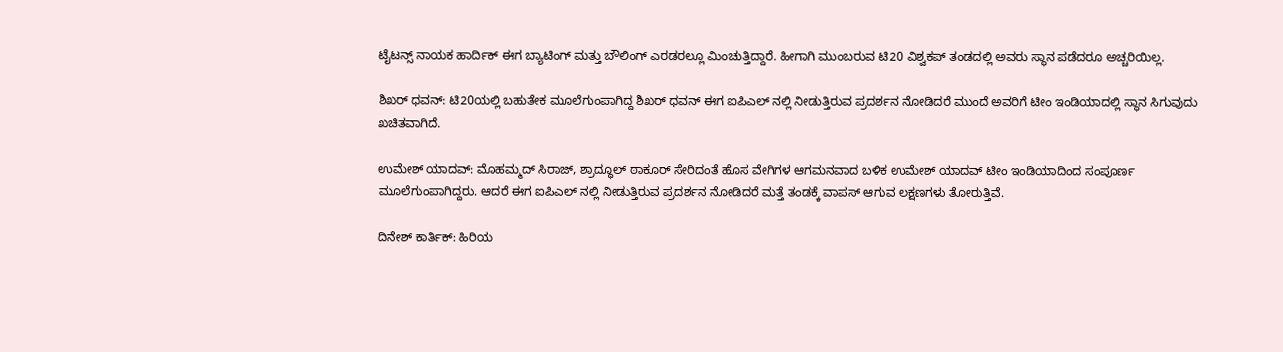ಟೈಟನ್ಸ್ ನಾಯಕ ಹಾರ್ದಿಕ್ ಈಗ ಬ್ಯಾಟಿಂಗ್ ಮತ್ತು ಬೌಲಿಂಗ್ ಎರಡರಲ್ಲೂ ಮಿಂಚುತ್ತಿದ್ದಾರೆ. ಹೀಗಾಗಿ ಮುಂಬರುವ ಟಿ20 ವಿಶ್ವಕಪ್ ತಂಡದಲ್ಲಿ ಅವರು ಸ್ಥಾನ ಪಡೆದರೂ ಅಚ್ಚರಿಯಿಲ್ಲ.

ಶಿಖರ್ ಧವನ್: ಟಿ20ಯಲ್ಲಿ ಬಹುತೇಕ ಮೂಲೆಗುಂಪಾಗಿದ್ದ ಶಿಖರ್ ಧವನ್ ಈಗ ಐಪಿಎಲ್ ನಲ್ಲಿ ನೀಡುತ್ತಿರುವ ಪ್ರದರ್ಶನ ನೋಡಿದರೆ ಮುಂದೆ ಅವರಿಗೆ ಟೀಂ ಇಂಡಿಯಾದಲ್ಲಿ ಸ್ಥಾನ ಸಿಗುವುದು ಖಚಿತವಾಗಿದೆ.

ಉಮೇಶ್ ಯಾದವ್: ಮೊಹಮ್ಮದ್ ಸಿರಾಜ್, ಶ್ರಾದ್ಧೂಲ್ ಠಾಕೂರ್ ಸೇರಿದಂತೆ ಹೊಸ ವೇಗಿಗಳ ಆಗಮನವಾದ ಬಳಿಕ ಉಮೇಶ್ ಯಾದವ್ ಟೀಂ ಇಂಡಿಯಾದಿಂದ ಸಂಪೂರ್ಣ ಮೂಲೆಗುಂಪಾಗಿದ್ದರು. ಆದರೆ ಈಗ ಐಪಿಎಲ್ ನಲ್ಲಿ ನೀಡುತ್ತಿರುವ ಪ್ರದರ್ಶನ ನೋಡಿದರೆ ಮತ್ತೆ ತಂಡಕ್ಕೆ ವಾಪಸ್ ಆಗುವ ಲಕ್ಷಣಗಳು ತೋರುತ್ತಿವೆ.

ದಿನೇಶ್ ಕಾರ್ತಿಕ್: ಹಿರಿಯ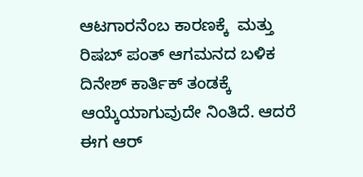ಆಟಗಾರನೆಂಬ ಕಾರಣಕ್ಕೆ  ಮತ್ತು ರಿಷಬ್ ಪಂತ್ ಆಗಮನದ ಬಳಿಕ ದಿನೇಶ್ ಕಾರ್ತಿಕ್ ತಂಡಕ್ಕೆ ಆಯ್ಕೆಯಾಗುವುದೇ ನಿಂತಿದೆ. ಆದರೆ ಈಗ ಆರ್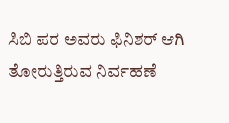ಸಿಬಿ ಪರ ಅವರು ಫಿನಿಶರ್ ಆಗಿ ತೋರುತ್ತಿರುವ ನಿರ್ವಹಣೆ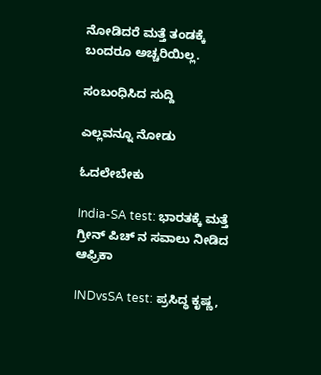ನೋಡಿದರೆ ಮತ್ತೆ ತಂಡಕ್ಕೆ ಬಂದರೂ ಅಚ್ಚರಿಯಿಲ್ಲ.

ಸಂಬಂಧಿಸಿದ ಸುದ್ದಿ

ಎಲ್ಲವನ್ನೂ ನೋಡು

ಓದಲೇಬೇಕು

India-SA test: ಭಾರತಕ್ಕೆ ಮತ್ತೆ ಗ್ರೀನ್ ಪಿಚ್ ನ ಸವಾಲು ನೀಡಿದ ಆಫ್ರಿಕಾ

INDvsSA test: ಪ್ರಸಿದ್ಧ ಕೃಷ್ಣ,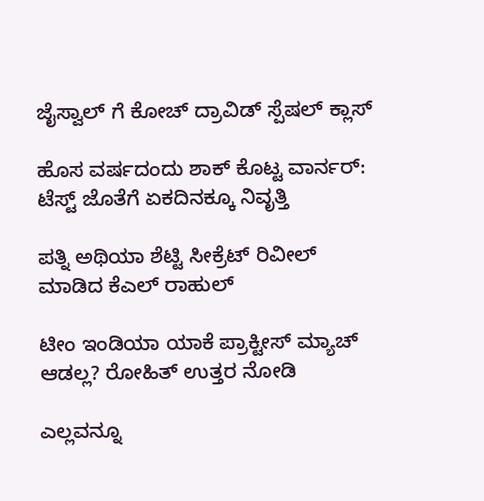ಜೈಸ್ವಾಲ್ ಗೆ ಕೋಚ್ ದ್ರಾವಿಡ್ ಸ್ಪೆಷಲ್ ಕ್ಲಾಸ್

ಹೊಸ ವರ್ಷದಂದು ಶಾಕ್ ಕೊಟ್ಟ ವಾರ್ನರ್: ಟೆಸ್ಟ್ ಜೊತೆಗೆ ಏಕದಿನಕ್ಕೂ ನಿವೃತ್ತಿ

ಪತ್ನಿ ಅಥಿಯಾ ಶೆಟ್ಟಿ ಸೀಕ್ರೆಟ್ ರಿವೀಲ್ ಮಾಡಿದ ಕೆಎಲ್ ರಾಹುಲ್

ಟೀಂ ಇಂಡಿಯಾ ಯಾಕೆ ಪ್ರಾಕ್ಟೀಸ್ ಮ್ಯಾಚ್ ಆಡಲ್ಲ? ರೋಹಿತ್ ಉತ್ತರ ನೋಡಿ

ಎಲ್ಲವನ್ನೂ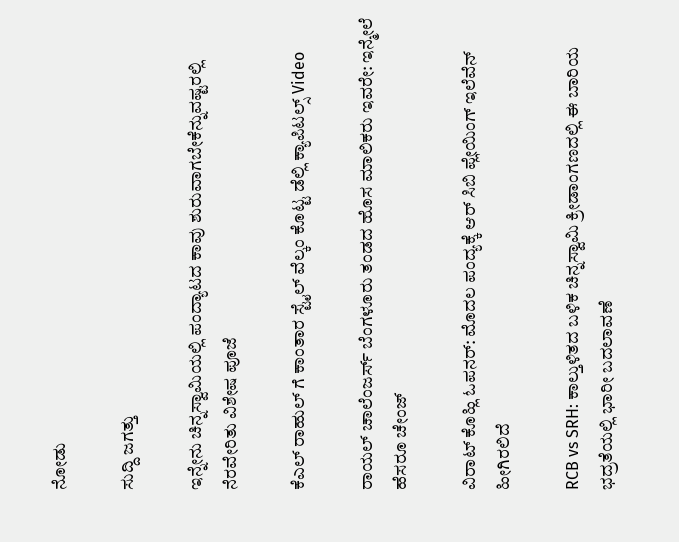ನೋಡು

ಸುದ್ದಿ ಜಗತ್ತು

ಇನ್ನೇನು ಚಿನ್ನಸ್ವಾಮಿಯಲ್ಲಿ ಪಂದ್ಯಾಟದ ಕಾವು ಶುರುವಾಗಬೇಕೆನ್ನುವಷ್ಟರಲ್ಲಿ ನೆರವೇರಿತು ವಿಶೇಷ ಪೂಜೆ

ಕೆಎಲ್ ರಾಹುಲ್ ಗೆ ಕಾಂತಾರ ಸ್ಟೈಲ್ ವೆಲ್ಕಂ ಕೊಟ್ಟ ಡೆಲ್ಲಿ ಕ್ಯಾಪಿಟಲ್ಸ್ Video

ರಾಯಲ್ ಚಾಲೆಂಜರ್ಸ್ ಬೆಂಗಳೂರು ತಂಡದ ಹೊಸ ಮಾಲಿಕರು ಇವರೇ: ಇನ್ಮೇಲೆ ಹೆಸರೂ ಚೇಂಜ್

ವಿರಾಟ್ ಕೊಹ್ಲಿ ಓಪನರ್: ಮೊದಲ ಪಂದ್ಯಕ್ಕೆ ಆರ್ ಸಿಬಿ ಪ್ಲೇಯಿಂಗ್ ಇಲೆವೆನ್ ಹೀಗಿರಲಿದೆ

RCB vs SRH: ಕಾಲ್ತುಳಿತದ ಬಳಿಕ ಚಿನ್ನಸ್ವಾಮಿ ಕ್ರೀಡಾಂಗಣದಲ್ಲಿ ಈ ಬಾರಿಯ ಭದ್ರತೆಯಲ್ಲಿ ಭಾರೀ ಬದಲಾವಣೆ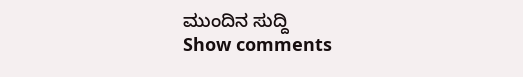ಮುಂದಿನ ಸುದ್ದಿ
Show comments